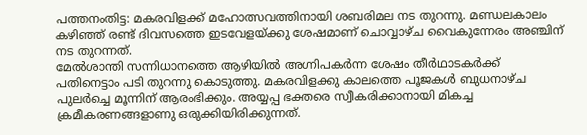പത്തനംതിട്ട: മകരവിളക്ക് മഹോത്സവത്തിനായി ശബരിമല നട തുറന്നു. മണ്ഡലകാലം കഴിഞ്ഞ് രണ്ട് ദിവസത്തെ ഇടവേളയ്ക്കു ശേഷമാണ് ചൊവ്വാഴ്ച വൈകുന്നേരം അഞ്ചിന് നട തുറന്നത്.
മേൽശാന്തി സന്നിധാനത്തെ ആഴിയിൽ അഗ്നിപകർന്ന ശേഷം തീർഥാടകർക്ക് പതിനെട്ടാം പടി തുറന്നു കൊടുത്തു. മകരവിളക്കു കാലത്തെ പൂജകൾ ബുധനാഴ്ച പുലർച്ചെ മൂന്നിന് ആരംഭിക്കും. അയ്യപ്പ ഭക്തരെ സ്വീകരിക്കാനായി മികച്ച ക്രമീകരണങ്ങളാണു ഒരുക്കിയിരിക്കുന്നത്.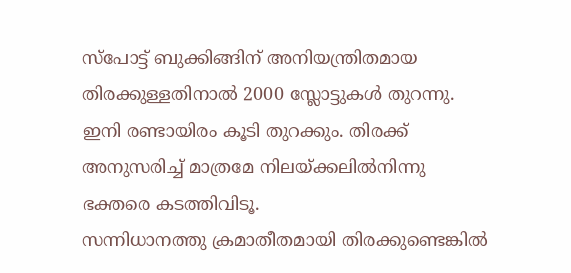സ്പോട്ട് ബുക്കിങ്ങിന് അനിയന്ത്രിതമായ തിരക്കുള്ളതിനാൽ 2000 സ്ലോട്ടുകൾ തുറന്നു. ഇനി രണ്ടായിരം കൂടി തുറക്കും. തിരക്ക് അനുസരിച്ച് മാത്രമേ നിലയ്ക്കലിൽനിന്നു ഭക്തരെ കടത്തിവിടൂ.
സന്നിധാനത്തു ക്രമാതീതമായി തിരക്കുണ്ടെങ്കിൽ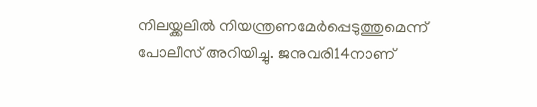നിലയ്ക്കലിൽ നിയന്ത്രണമേർപ്പെടുത്തുമെന്ന് പോലീസ് അറിയിച്ചു. ജനുവരി14നാണ്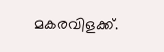മകരവിളക്ക്.